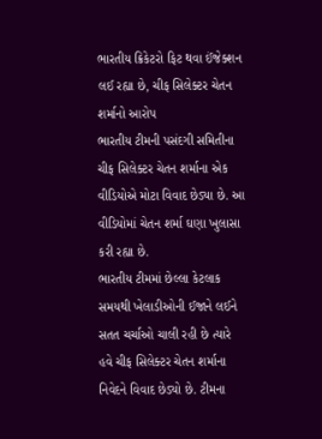ભારતીય ક્રિકેટરો ફિટ થવા ઈંજેક્શન લઈ રહ્યા છે, ચીફ સિલેક્ટર ચેતન શર્માનો આરોપ
ભારતીય ટીમની પસંદગી સમિતીના ચીફ સિલેક્ટર ચેતન શર્માના એક વીડિયોએ મોટા વિવાદ છેડ્યા છે. આ વીડિયોમાં ચેતન શર્મા ઘણા ખુલાસા કરી રહ્યા છે.
ભારતીય ટીમમાં છેલ્લા કેટલાક સમયથી ખેલાડીઓની ઈજાને લઈને સતત ચર્ચાઓ ચાલી રહી છે ત્યારે હવે ચીફ સિલેક્ટર ચેતન શર્માના નિવેદને વિવાદ છેડ્યો છે. ટીમના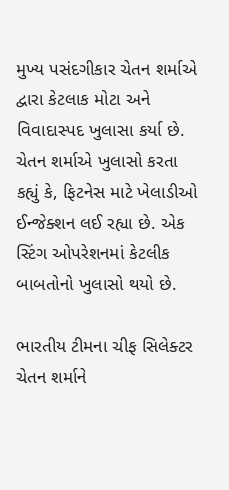મુખ્ય પસંદગીકાર ચેતન શર્માએ દ્વારા કેટલાક મોટા અને વિવાદાસ્પદ ખુલાસા કર્યા છે. ચેતન શર્માએ ખુલાસો કરતા કહ્યું કે, ફિટનેસ માટે ખેલાડીઓ ઈન્જેક્શન લઈ રહ્યા છે. એક સ્ટિંગ ઓપરેશનમાં કેટલીક બાબતોનો ખુલાસો થયો છે.

ભારતીય ટીમના ચીફ સિલેક્ટર ચેતન શર્માને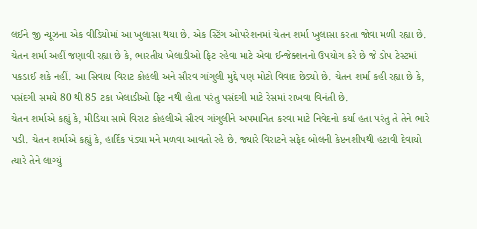લઈને જી ન્યૂઝના એક વીડિયોમાં આ ખુલાસા થયા છે. એક સ્ટિંગ ઓપરેશનમાં ચેતન શર્મા ખુલાસા કરતા જોવા મળી રહ્યા છે. ચેતન શર્મા અહીં જણાવી રહ્યા છે કે, ભારતીય ખેલાડીઓ ફિટ રહેવા માટે એવા ઈન્જેક્શનનો ઉપયોગ કરે છે જે ડોપ ટેસ્ટમાં પકડાઈ શકે નહીં. આ સિવાય વિરાટ કોહલી અને સૌરવ ગાંગુલી મુદ્દે પણ મોટો વિવાદ છેડ્યો છે. ચેતન શર્મા કહી રહ્યા છે કે, પસંદગી સમયે 80 થી 85 ટકા ખેલાડીઓ ફિટ નથી હોતા પરંતુ પસંદગી માટે રેસમાં રાખવા વિનંતી છે.
ચેતન શર્માએ કહ્યું કે, મીડિયા સામે વિરાટ કોહલીએ સૌરવ ગાંગુલીને અપમાનિત કરવા માટે નિવેદનો કર્યા હતા પરંતુ તે તેને ભારે પડી. ચેતન શર્માએ કહ્યું કે, હાર્દિક પંડ્યા મને મળવા આવતો રહે છે. જ્યારે વિરાટને સફેદ બોલની કેપ્ટનશીપથી હટાવી દેવાયો ત્યારે તેને લાગ્યું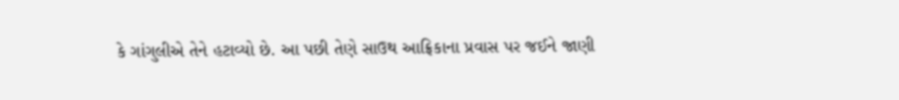કે ગાંગુલીએ તેને હટાવ્યો છે. આ પછી તેણે સાઉથ આફ્રિકાના પ્રવાસ પર જઈને જાણી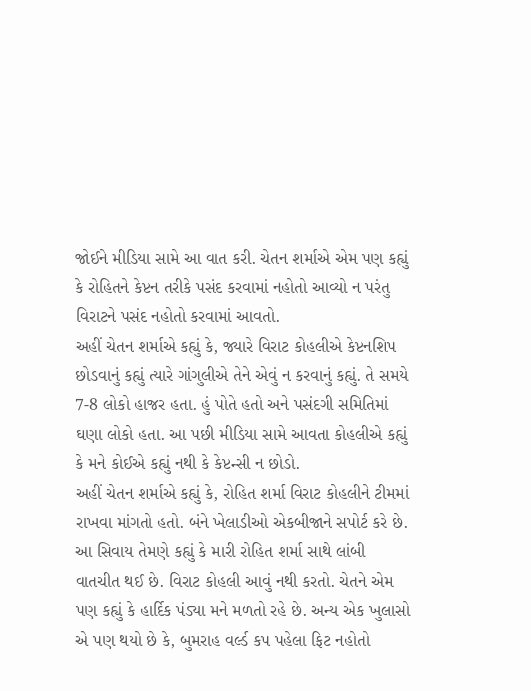જોઈને મીડિયા સામે આ વાત કરી. ચેતન શર્માએ એમ પણ કહ્યું કે રોહિતને કેપ્ટન તરીકે પસંદ કરવામાં નહોતો આવ્યો ન પરંતુ વિરાટને પસંદ નહોતો કરવામાં આવતો.
અહીં ચેતન શર્માએ કહ્યું કે, જ્યારે વિરાટ કોહલીએ કેપ્ટનશિપ છોડવાનું કહ્યું ત્યારે ગાંગુલીએ તેને એવું ન કરવાનું કહ્યું. તે સમયે 7-8 લોકો હાજર હતા. હું પોતે હતો અને પસંદગી સમિતિમાં ઘણા લોકો હતા. આ પછી મીડિયા સામે આવતા કોહલીએ કહ્યું કે મને કોઈએ કહ્યું નથી કે કેપ્ટન્સી ન છોડો.
અહીં ચેતન શર્માએ કહ્યું કે, રોહિત શર્મા વિરાટ કોહલીને ટીમમાં રાખવા માંગતો હતો. બંને ખેલાડીઓ એકબીજાને સપોર્ટ કરે છે. આ સિવાય તેમણે કહ્યું કે મારી રોહિત શર્મા સાથે લાંબી વાતચીત થઈ છે. વિરાટ કોહલી આવું નથી કરતો. ચેતને એમ પણ કહ્યું કે હાર્દિક પંડ્યા મને મળતો રહે છે. અન્ય એક ખુલાસો એ પણ થયો છે કે, બુમરાહ વર્લ્ડ કપ પહેલા ફિટ નહોતો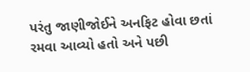પરંતુ જાણીજોઈને અનફિટ હોવા છતાં રમવા આવ્યો હતો અને પછી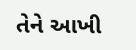તેને આખી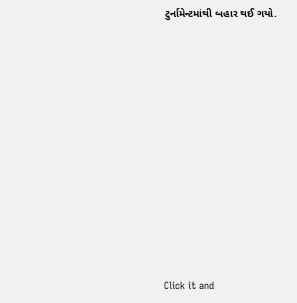ટુર્નામેન્ટમાંથી બહાર થઈ ગયો.












Click it and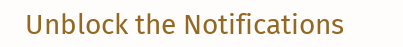Unblock the Notifications